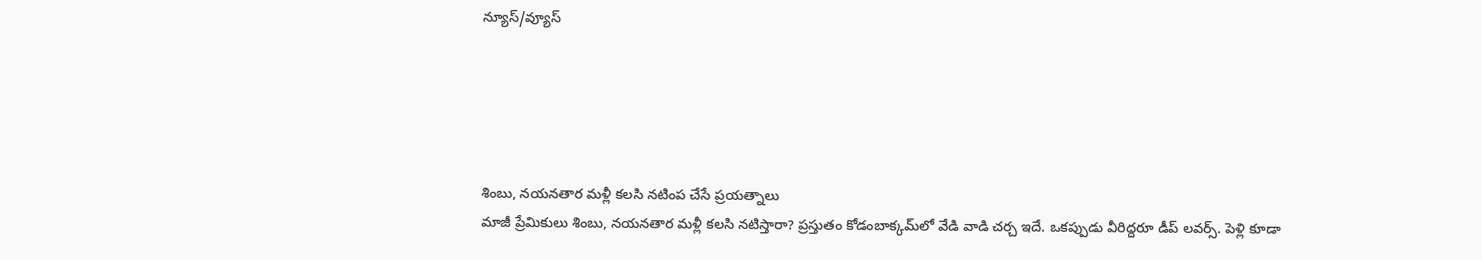న్యూస్/వ్యూస్





శింబు, నయనతార మళ్లీ కలసి నటింప చేసే ప్రయత్నాలు
మాజీ ప్రేమికులు శింబు, నయనతార మళ్లీ కలసి నటిస్తారా? ప్రస్తుతం కోడంబాక్కమ్‌లో వేడి వాడి చర్చ ఇదే. ఒకప్పుడు వీరిద్దరూ డీప్ లవర్స్. పెళ్లి కూడా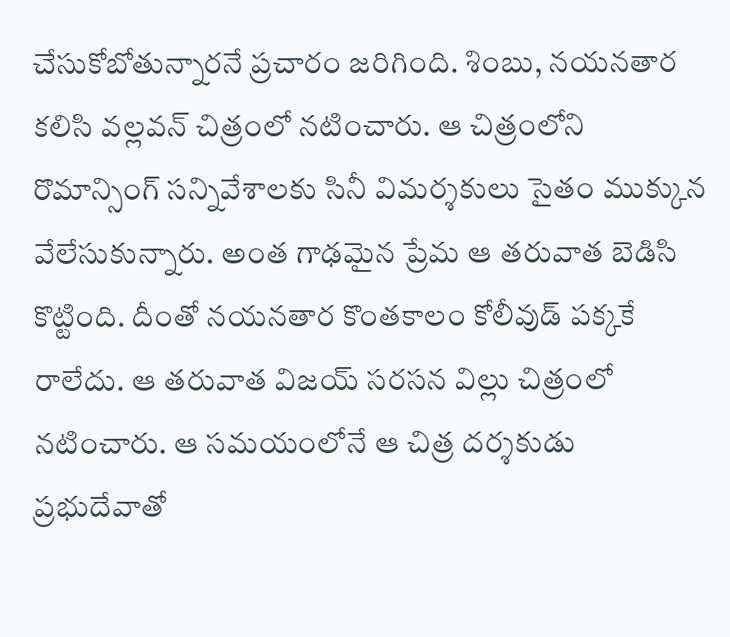చేసుకోబోతున్నారనే ప్రచారం జరిగింది. శింబు, నయనతార కలిసి వల్లవన్ చిత్రంలో నటించారు. ఆ చిత్రంలోని రొమాన్సింగ్ సన్నివేశాలకు సినీ విమర్శకులు సైతం ముక్కున వేలేసుకున్నారు. అంత గాఢమైన ప్రేమ ఆ తరువాత బెడిసి కొట్టింది. దీంతో నయనతార కొంతకాలం కోలీవుడ్ పక్కకే రాలేదు. ఆ తరువాత విజయ్ సరసన విల్లు చిత్రంలో నటించారు. ఆ సమయంలోనే ఆ చిత్ర దర్శకుడు ప్రభుదేవాతో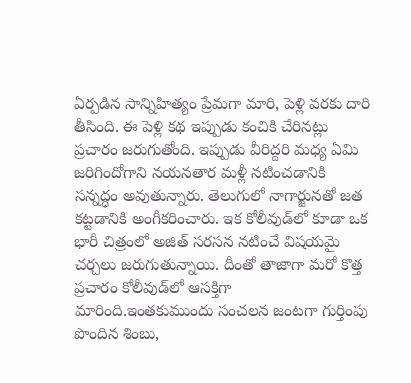ఏర్పడిన సాన్నిహిత్యం ప్రేమగా మారి, పెళ్లి వరకు దారి తీసింది. ఈ పెళ్లి కథ ఇప్పుడు కంచికి చేరినట్లు ప్రచారం జరుగుతోంది. ఇప్పుడు వీరిద్దరి మధ్య ఏమి జరిగిందోగాని నయనతార మళ్లీ నటించడానికి సన్నద్ధం అవుతున్నారు. తెలుగులో నాగార్జునతో జత కట్టడానికి అంగీకరించారు. ఇక కోలీవుడ్‌లో కూడా ఒక భారీ చిత్రంలో అజిత్ సరసన నటించే విషయమై చర్చలు జరుగుతున్నాయి. దీంతో తాజాగా మరో కొత్త ప్రచారం కోలీవుడ్‌లో ఆసక్తిగా మారింది.ఇంతకుముందు సంచలన జంటగా గుర్తింపు పొందిన శింబు,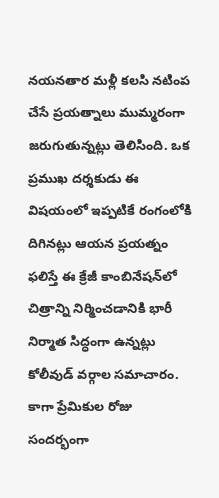నయనతార మళ్లీ కలసి నటింప చేసే ప్రయత్నాలు ముమ్మరంగా జరుగుతున్నట్లు తెలిసింది. ఒక ప్రముఖ దర్శకుడు ఈ విషయంలో ఇప్పటికే రంగంలోకి దిగినట్లు ఆయన ప్రయత్నం ఫలిస్తే ఈ క్రేజీ కాంబినేషన్‌లో చిత్రాన్ని నిర్మించడానికి భారీ నిర్మాత సిద్ధంగా ఉన్నట్లు కోలీవుడ్ వర్గాల సమాచారం. కాగా ప్రేమికుల రోజు సందర్భంగా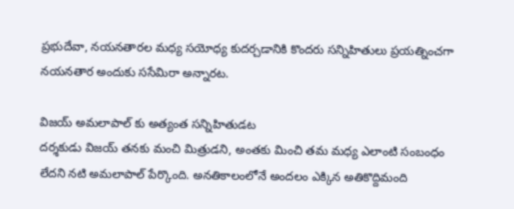ప్రభుదేవా, నయనతారల మధ్య సయోధ్య కుదర్చడానికి కొందరు సన్నిహితులు ప్రయత్నించగా నయనతార అందుకు ససేమిరా అన్నారట.

విజయ్ అమలాపాల్ కు అత్యంత సన్నిహితుడట
దర్శకుడు విజయ్ తనకు మంచి మిత్రుడని, అంతకు మించి తమ మధ్య ఎలాంటి సంబంధం లేదని నటి అమలాపాల్ పేర్కొంది. అనతికాలంలోనే అందలం ఎక్కిన అతికొద్దిమంది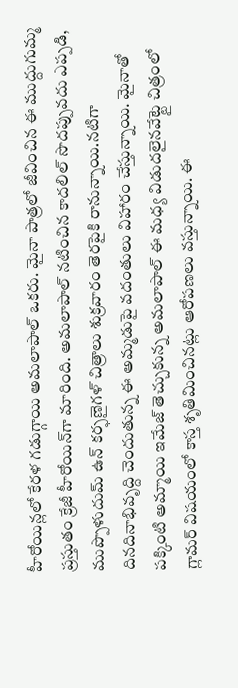హీరోయిన్లలో కేరళ గడుగ్గాయి అమలాపాల్ ఒకరు. మైనా పాత్రలో జీవించిన ఈ ముద్దుగుమ్మ ప్రస్తుతం క్రేజీ హీరోయిన్‌గా మారింది. అమలాపాల్ నటించిన కాదలిల్ సొదప్పువదు ఎప్పడి, ముప్పొళుదుమ్ ఉన్ కర్ఫణైగళ్ చిత్రాలు శుక్రవారం తెరపైకి రానున్నాయి.నటిగా దినదినాభివృద్ది చెందుతున్న ఈ అమ్మడుపై వదంతులు విహారం చేస్తున్నాయి. మైనాతో పక్కింటి అమ్మాయి ఇమేజ్ తెచ్చుకున్న అమలాపాల్ ఈ మధ్య విడుదలైనవేట్టై చిత్రంలో గ్లామర్ విషయంలో కాస్త శృతిమించినట్లు ఆరోపణలు వస్తున్నాయి. ఈ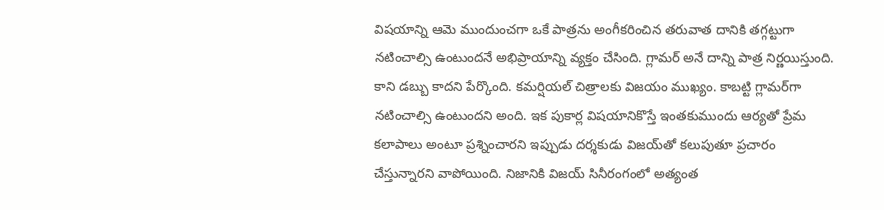విషయాన్ని ఆమె ముందుంచగా ఒకే పాత్రను అంగీకరించిన తరువాత దానికి తగ్గట్టుగా నటించాల్సి ఉంటుందనే అభిప్రాయాన్ని వ్యక్తం చేసింది. గ్లామర్ అనే దాన్ని పాత్ర నిర్ణయిస్తుంది. కాని డబ్బు కాదని పేర్కొంది. కమర్షియల్ చిత్రాలకు విజయం ముఖ్యం. కాబట్టి గ్లామర్‌గా నటించాల్సి ఉంటుందని అంది. ఇక పుకార్ల విషయానికొస్తే ఇంతకుముందు ఆర్యతో ప్రేమ కలాపాలు అంటూ ప్రశ్నించారని ఇప్పుడు దర్శకుడు విజయ్‌తో కలుపుతూ ప్రచారం చేస్తున్నారని వాపోయింది. నిజానికి విజయ్ సినీరంగంలో అత్యంత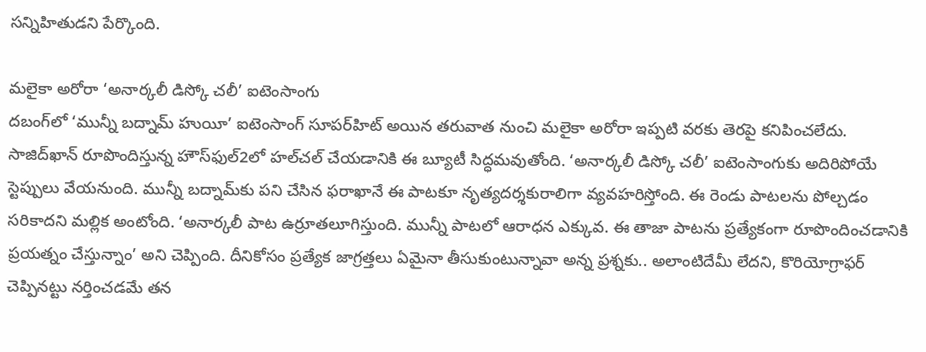సన్నిహితుడని పేర్కొంది.

మలైకా అరోరా ‘అనార్కలీ డిస్కో చలీ’ ఐటెంసాంగు
దబంగ్‌లో ‘మున్నీ బద్నామ్ హుయీ’ ఐటెంసాంగ్ సూపర్‌హిట్ అయిన తరువాత నుంచి మలైకా అరోరా ఇప్పటి వరకు తెరపై కనిపించలేదు. సాజిద్‌ఖాన్ రూపొందిస్తున్న హౌస్‌ఫుల్2లో హల్‌చల్ చేయడానికి ఈ బ్యూటీ సిద్ధమవుతోంది. ‘అనార్కలీ డిస్కో చలీ’ ఐటెంసాంగుకు అదిరిపోయే స్టెప్పులు వేయనుంది. మున్నీ బద్నామ్‌కు పని చేసిన ఫరాఖానే ఈ పాటకూ నృత్యదర్శకురాలిగా వ్యవహరిస్తోంది. ఈ రెండు పాటలను పోల్చడం సరికాదని మల్లిక అంటోంది. ‘అనార్కలీ పాట ఉర్రూతలూగిస్తుంది. మున్నీ పాటలో ఆరాధన ఎక్కువ. ఈ తాజా పాటను ప్రత్యేకంగా రూపొందించడానికి ప్రయత్నం చేస్తున్నాం’ అని చెప్పింది. దీనికోసం ప్రత్యేక జాగ్రత్తలు ఏమైనా తీసుకుంటున్నావా అన్న ప్రశ్నకు.. అలాంటిదేమీ లేదని, కొరియోగ్రాఫర్ చెప్పినట్టు నర్తించడమే తన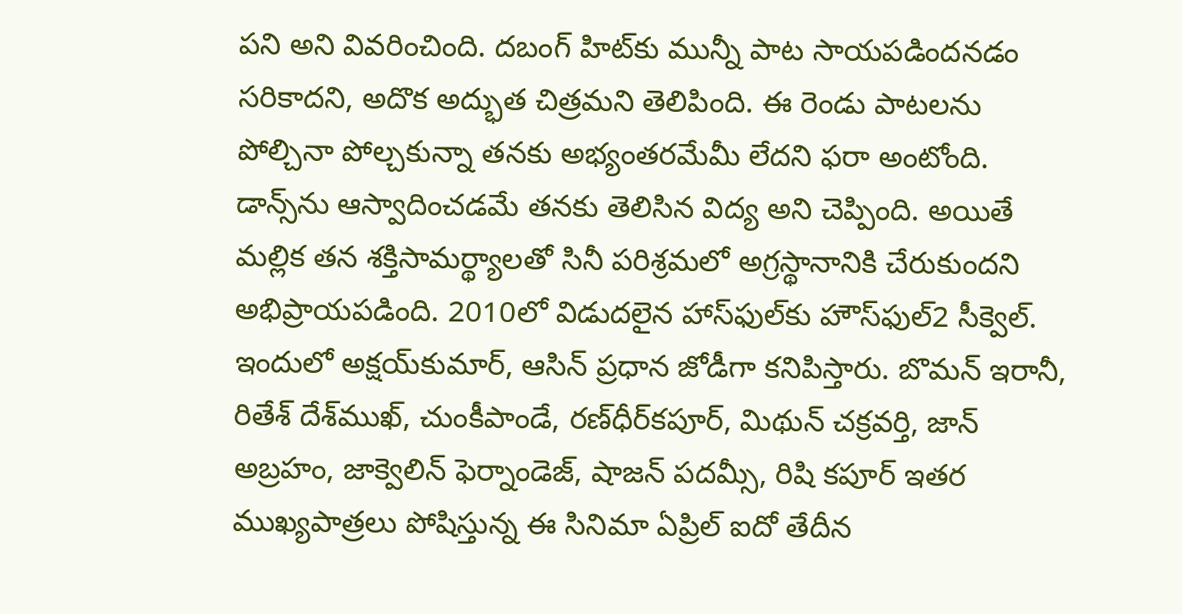పని అని వివరించింది. దబంగ్ హిట్‌కు మున్నీ పాట సాయపడిందనడం సరికాదని, అదొక అద్భుత చిత్రమని తెలిపింది. ఈ రెండు పాటలను పోల్చినా పోల్చకున్నా తనకు అభ్యంతరమేమీ లేదని ఫరా అంటోంది. డాన్స్‌ను ఆస్వాదించడమే తనకు తెలిసిన విద్య అని చెప్పింది. అయితే మల్లిక తన శక్తిసామర్థ్యాలతో సినీ పరిశ్రమలో అగ్రస్థానానికి చేరుకుందని అభిప్రాయపడింది. 2010లో విడుదలైన హాస్‌ఫుల్‌కు హౌస్‌ఫుల్2 సీక్వెల్. ఇందులో అక్షయ్‌కుమార్, ఆసిన్ ప్రధాన జోడీగా కనిపిస్తారు. బొమన్ ఇరానీ, రితేశ్ దేశ్‌ముఖ్, చుంకీపాండే, రణ్‌ధీర్‌కపూర్, మిథున్ చక్రవర్తి, జాన్ అబ్రహం, జాక్వెలిన్ ఫెర్నాండెజ్, షాజన్ పదమ్సీ, రిషి కపూర్ ఇతర ముఖ్యపాత్రలు పోషిస్తున్న ఈ సినిమా ఏప్రిల్ ఐదో తేదీన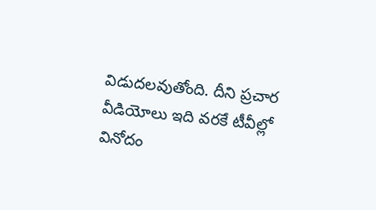విడుదలవుతోంది. దీని ప్రచార వీడియోలు ఇది వరకే టీవీల్లో వినోదం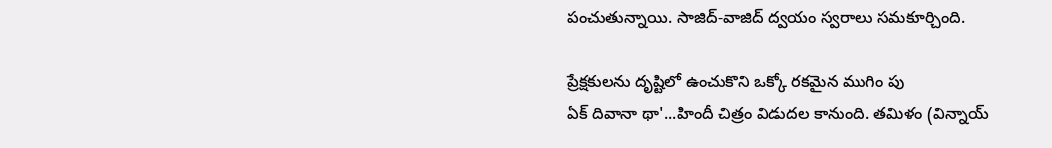పంచుతున్నాయి. సాజిద్-వాజిద్ ద్వయం స్వరాలు సమకూర్చింది.

ప్రేక్షకులను దృష్టిలో ఉంచుకొని ఒక్కో రకమైన ముగిం పు
ఏక్‌ దివానా థా'...హిందీ చిత్రం విడుదల కానుంది. తమిళం (విన్నాయ్‌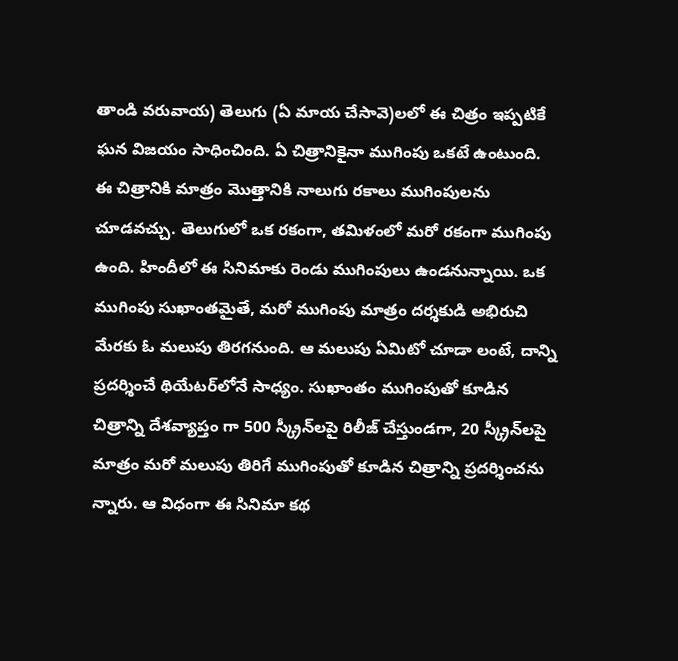తాండి వరువాయ) తెలుగు (ఏ మాయ చేసావె)లలో ఈ చిత్రం ఇప్పటికే ఘన విజయం సాధించింది. ఏ చిత్రానికైనా ముగింపు ఒకటే ఉంటుంది. ఈ చిత్రానికి మాత్రం మొత్తానికి నాలుగు రకాలు ముగింపులను చూడవచ్చు. తెలుగులో ఒక రకంగా, తమిళంలో మరో రకంగా ముగింపు ఉంది. హిందీలో ఈ సినిమాకు రెండు ముగింపులు ఉండనున్నాయి. ఒక ముగింపు సుఖాంతమైతే, మరో ముగింపు మాత్రం దర్శకుడి అభిరుచి మేరకు ఓ మలుపు తిరగనుంది. ఆ మలుపు ఏమిటో చూడా లంటే, దాన్ని ప్రదర్శించే థియేటర్‌లోనే సాధ్యం. సుఖాంతం ముగింపుతో కూడిన చిత్రాన్ని దేశవ్యాప్తం గా 500 స్క్రీన్‌లపై రిలీజ్‌ చేస్తుండగా, 20 స్క్రీన్‌లపై మాత్రం మరో మలుపు తిరిగే ముగింపుతో కూడిన చిత్రాన్ని ప్రదర్శించను న్నారు. ఆ విధంగా ఈ సినిమా కథ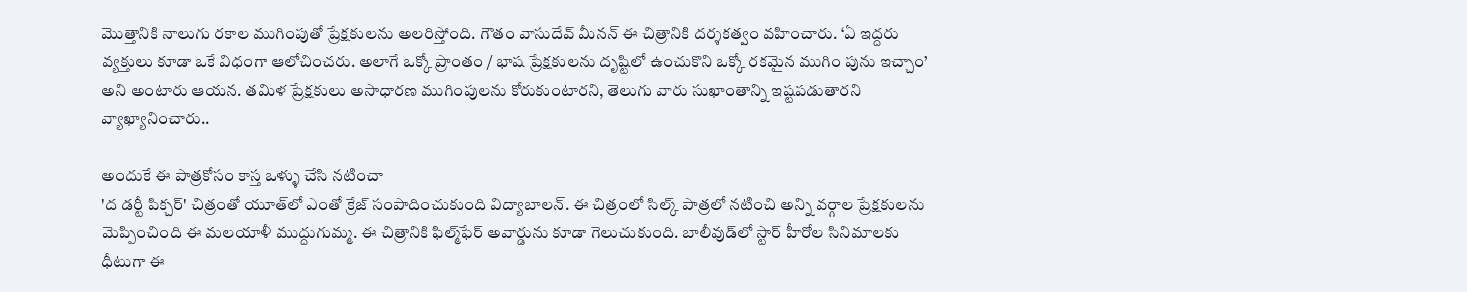మొత్తానికి నాలుగు రకాల ముగింపుతో ప్రేక్షకులను అలరిస్తోంది. గౌతం వాసుదేవ్‌ మీనన్‌ ఈ చిత్రానికి దర్శకత్వం వహించారు. ‘ఏ ఇద్దరు వ్యక్తులు కూడా ఒకే విధంగా ఆలోచించరు. అలాగే ఒక్కో ప్రాంతం / భాష ప్రేక్షకులను దృష్టిలో ఉంచుకొని ఒక్కో రకమైన ముగిం పును ఇచ్చాం’ అని అంటారు ఆయన. తమిళ ప్రేక్షకులు అసాధారణ ముగింపులను కోరుకుంటారని, తెలుగు వారు సుఖాంతాన్ని ఇష్టపడుతారని వ్యాఖ్యానించారు..

అందుకే ఈ పాత్రకోసం కాస్త ఒళ్ళు చేసి నటించా
'ద డర్టీ పిక్చర్' చిత్రంతో యూత్‌లో ఎంతో క్రేజ్ సంపాదించుకుంది విద్యాబాలన్. ఈ చిత్రంలో సిల్క్ పాత్రలో నటించి అన్ని వర్గాల ప్రేక్షకులను మెప్పించింది ఈ మలయాళీ ముద్దుగుమ్మ. ఈ చిత్రానికి ఫిల్మ్‌ఫేర్ అవార్డును కూడా గెలుచుకుంది. బాలీవుడ్‌లో స్టార్ హీరోల సినిమాలకు ధీటుగా ఈ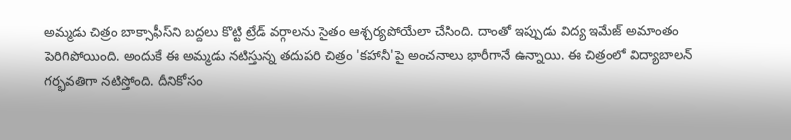అమ్మడు చిత్రం బాక్సాఫీస్‌ని బద్దలు కొట్టి ట్రేడ్ వర్గాలను సైతం ఆశ్చర్యపోయేలా చేసింది. దాంతో ఇప్పుడు విద్య ఇమేజ్ అమాంతం పెరిగిపోయింది. అందుకే ఈ అమ్మడు నటిస్తున్న తదుపరి చిత్రం 'కహానీ'పై అంచనాలు భారీగానే ఉన్నాయి. ఈ చిత్రంలో విద్యాబాలన్ గర్భవతిగా నటిస్తోంది. దీనికోసం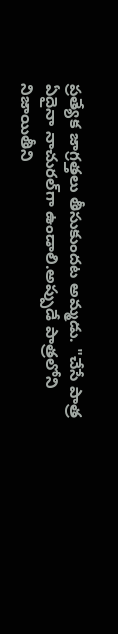ప్రత్యేక జాగ్రత్తలు తీసుకుందట అమ్మడు. "చేసే పాత్ర ఏదైనా నాచురల్‌గా ఉండాలి.అప్పుడే పాత్రలోని నిజాయితీని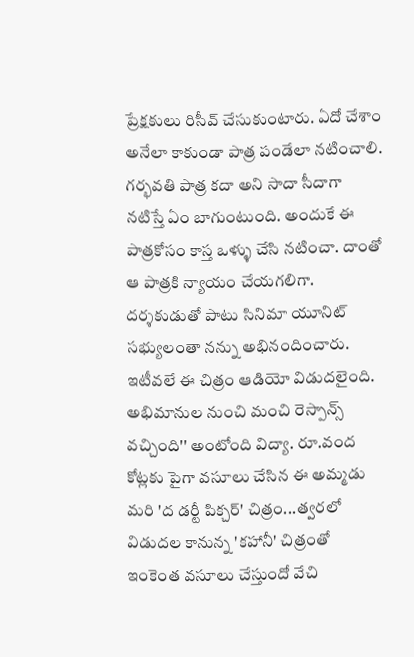ప్రేక్షకులు రిసీవ్ చేసుకుంటారు. ఏదో చేశాం అనేలా కాకుండా పాత్ర పండేలా నటించాలి. గర్భవతి పాత్ర కదా అని సాదా సీదాగా నటిస్తే ఏం బాగుంటుంది. అందుకే ఈ పాత్రకోసం కాస్త ఒళ్ళు చేసి నటించా. దాంతో ఆ పాత్రకి న్యాయం చేయగలిగా. దర్శకుడుతో పాటు సినిమా యూనిట్ సభ్యులంతా నన్ను అభినందించారు. ఇటీవలే ఈ చిత్రం ఆడియో విడుదలైంది. అభిమానుల నుంచి మంచి రెస్పాన్స్ వచ్చింది'' అంటోంది విద్యా. రూ.వంద కోట్లకు పైగా వసూలు చేసిన ఈ అమ్మడు మరి 'ద డర్టీ పిక్చర్' చిత్రం...త్వరలో విడుదల కానున్న 'కహానీ' చిత్రంతో ఇంకెంత వసూలు చేస్తుందో వేచి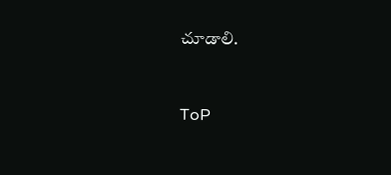చూడాలి.


ToP